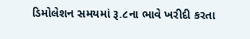ડિમોલેશન સમયમાં રૂ.૮ના ભાવે ખરીદી કરતા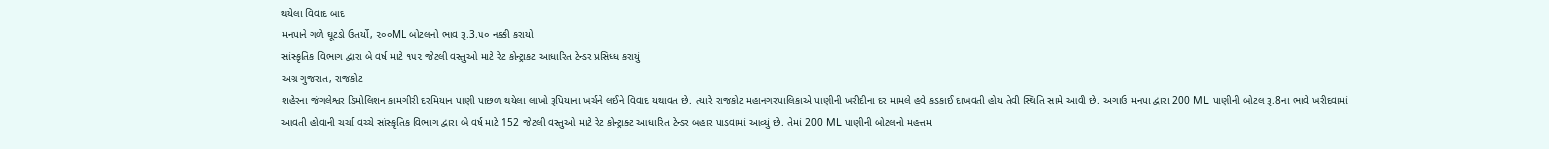થયેલા વિવાદ બાદ
મનપાને ગળે ઘૂટડો ઉતર્યો, ૨૦૦ML બોટલનો ભાવ રૂ.3.૫૦ નક્કી કરાયો
સાંસ્કૃતિક વિભાગ દ્વારા બે વર્ષ માટે ૧૫૨ જેટલી વસ્તુઓ માટે રેટ કોન્ટ્રાકટ આધારિત ટેન્ડર પ્રસિધ્ધ કરાયું
અગ્ર ગુજરાત, રાજકોટ
શહેરના જંગલેશ્વર ડિમોલિશન કામગીરી દરમિયાન પાણી પાછળ થયેલા લાખો રૂપિયાના ખર્ચને લઈને વિવાદ યથાવત છે. ત્યારે રાજકોટ મહાનગરપાલિકાએ પાણીની ખરીદીના દર મામલે હવે કડકાઈ દાખવતી હોય તેવી સ્થિતિ સામે આવી છે. અગાઉ મનપા દ્વારા 200 ML પાણીની બોટલ રૂ.8ના ભાવે ખરીદવામાં આવતી હોવાની ચર્ચા વચ્ચે સાંસ્કૃતિક વિભાગ દ્વારા બે વર્ષ માટે 152 જેટલી વસ્તુઓ માટે રેટ કોન્ટ્રાક્ટ આધારિત ટેન્ડર બહાર પાડવામાં આવ્યું છે. તેમાં 200 ML પાણીની બોટલનો મહત્તમ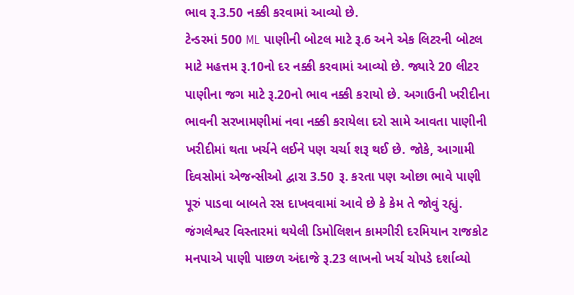ભાવ રૂ.3.50 નક્કી કરવામાં આવ્યો છે.
ટેન્ડરમાં 500 ML પાણીની બોટલ માટે રૂ.6 અને એક લિટરની બોટલ માટે મહત્તમ રૂ.10નો દર નક્કી કરવામાં આવ્યો છે. જ્યારે 20 લીટર પાણીના જગ માટે રૂ.20નો ભાવ નક્કી કરાયો છે. અગાઉની ખરીદીના ભાવની સરખામણીમાં નવા નક્કી કરાયેલા દરો સામે આવતા પાણીની ખરીદીમાં થતા ખર્ચને લઈને પણ ચર્ચા શરૂ થઈ છે. જોકે, આગામી દિવસોમાં એજન્સીઓ દ્વારા 3.50 રૂ. કરતા પણ ઓછા ભાવે પાણી પૂરું પાડવા બાબતે રસ દાખવવામાં આવે છે કે કેમ તે જોવું રહ્યું.
જંગલેશ્વર વિસ્તારમાં થયેલી ડિમોલિશન કામગીરી દરમિયાન રાજકોટ મનપાએ પાણી પાછળ અંદાજે રૂ.23 લાખનો ખર્ચ ચોપડે દર્શાવ્યો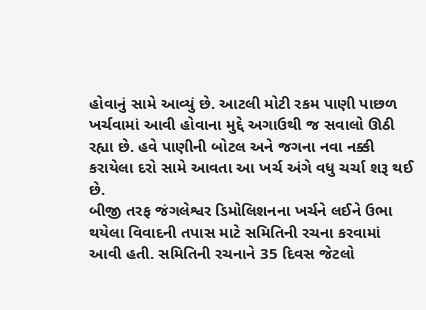હોવાનું સામે આવ્યું છે. આટલી મોટી રકમ પાણી પાછળ ખર્ચવામાં આવી હોવાના મુદ્દે અગાઉથી જ સવાલો ઊઠી રહ્યા છે. હવે પાણીની બોટલ અને જગના નવા નક્કી કરાયેલા દરો સામે આવતા આ ખર્ચ અંગે વધુ ચર્ચા શરૂ થઈ છે.
બીજી તરફ જંગલેશ્વર ડિમોલિશનના ખર્ચને લઈને ઉભા થયેલા વિવાદની તપાસ માટે સમિતિની રચના કરવામાં આવી હતી. સમિતિની રચનાને 35 દિવસ જેટલો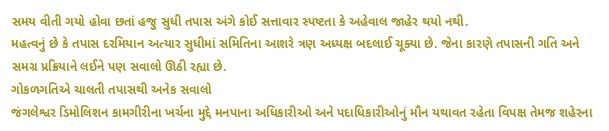સમય વીતી ગયો હોવા છતાં હજુ સુધી તપાસ અંગે કોઈ સત્તાવાર સ્પષ્ટતા કે અહેવાલ જાહેર થયો નથી.
મહત્વનું છે કે તપાસ દરમિયાન અત્યાર સુધીમાં સમિતિના આશરે ત્રણ અધ્યક્ષ બદલાઈ ચૂક્યા છે. જેના કારણે તપાસની ગતિ અને સમગ્ર પ્રક્રિયાને લઈને પણ સવાલો ઊઠી રહ્યા છે.
ગોકળગતિએ ચાલતી તપાસથી અનેક સવાલો
જંગલેશ્વર ડિમોલિશન કામગીરીના ખર્ચના મુદ્દે મનપાના અધિકારીઓ અને પદાધિકારીઓનું મૌન યથાવત રહેતા વિપક્ષ તેમજ શહેરના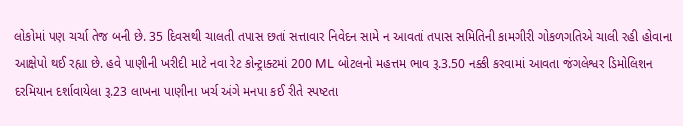લોકોમાં પણ ચર્ચા તેજ બની છે. 35 દિવસથી ચાલતી તપાસ છતાં સત્તાવાર નિવેદન સામે ન આવતાં તપાસ સમિતિની કામગીરી ગોકળગતિએ ચાલી રહી હોવાના આક્ષેપો થઈ રહ્યા છે. હવે પાણીની ખરીદી માટે નવા રેટ કોન્ટ્રાક્ટમાં 200 ML બોટલનો મહત્તમ ભાવ રૂ.3.50 નક્કી કરવામાં આવતા જંગલેશ્વર ડિમોલિશન દરમિયાન દર્શાવાયેલા રૂ.23 લાખના પાણીના ખર્ચ અંગે મનપા કઈ રીતે સ્પષ્ટતા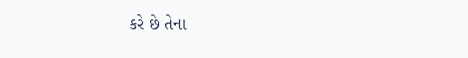કરે છે તેના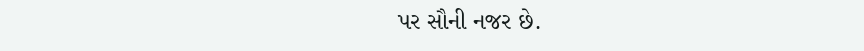પર સૌની નજર છે.